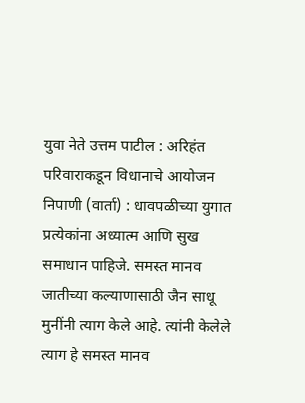युवा नेते उत्तम पाटील : अरिहंत परिवाराकडून विधानाचे आयोजन
निपाणी (वार्ता) : धावपळीच्या युगात प्रत्येकांना अध्यात्म आणि सुख समाधान पाहिजे. समस्त मानव जातीच्या कल्याणासाठी जैन साधू मुनींनी त्याग केले आहे. त्यांनी केलेले त्याग हे समस्त मानव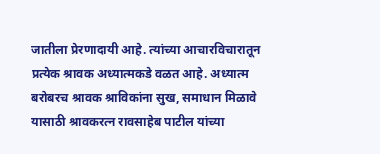जातीला प्रेरणादायी आहे. त्यांच्या आचारविचारातून प्रत्येक श्रावक अध्यात्मकडे वळत आहे. अध्यात्म बरोबरच श्रावक श्राविकांना सुख, समाधान मिळावे यासाठी श्रावकरत्न रावसाहेब पाटील यांच्या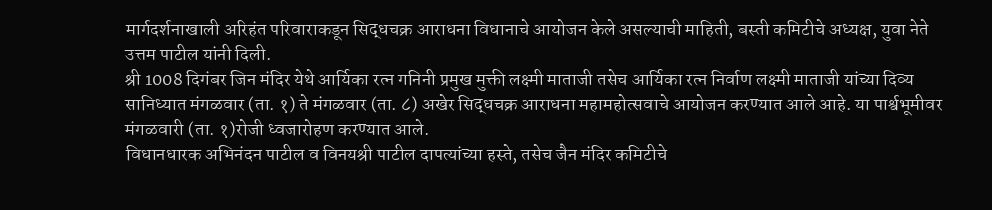मार्गदर्शनाखाली अरिहंत परिवाराकडून सिद्धचक्र आराधना विधानाचे आयोजन केले असल्याची माहिती, बस्ती कमिटीचे अध्यक्ष, युवा नेते उत्तम पाटील यांनी दिली.
श्री 1008 दिगंबर जिन मंदिर येथे आर्यिका रत्न गनिनी प्रमुख मुक्ती लक्ष्मी माताजी तसेच आर्यिका रत्न निर्वाण लक्ष्मी माताजी यांच्या दिव्य सानिध्यात मंगळवार (ता. १) ते मंगळवार (ता. ८) अखेर सिद्धचक्र आराधना महामहोत्सवाचे आयोजन करण्यात आले आहे. या पार्श्वभूमीवर मंगळवारी (ता. १)रोजी ध्वजारोहण करण्यात आले.
विधानधारक अभिनंदन पाटील व विनयश्री पाटील दापत्यांच्या हस्ते, तसेच जैन मंदिर कमिटीचे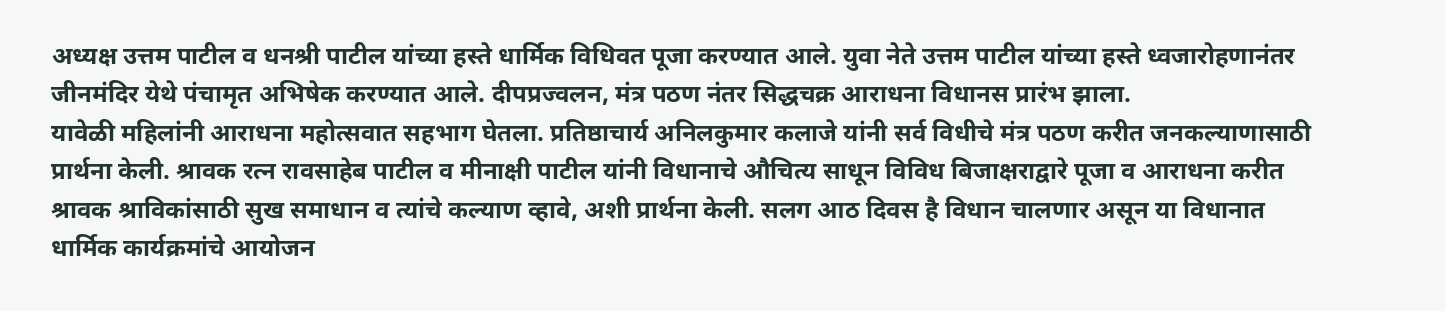अध्यक्ष उत्तम पाटील व धनश्री पाटील यांच्या हस्ते धार्मिक विधिवत पूजा करण्यात आले. युवा नेते उत्तम पाटील यांच्या हस्ते ध्वजारोहणानंतर जीनमंदिर येथे पंचामृत अभिषेक करण्यात आले. दीपप्रज्वलन, मंत्र पठण नंतर सिद्धचक्र आराधना विधानस प्रारंभ झाला.
यावेळी महिलांनी आराधना महोत्सवात सहभाग घेतला. प्रतिष्ठाचार्य अनिलकुमार कलाजे यांनी सर्व विधीचे मंत्र पठण करीत जनकल्याणासाठी प्रार्थना केली. श्रावक रत्न रावसाहेब पाटील व मीनाक्षी पाटील यांनी विधानाचे औचित्य साधून विविध बिजाक्षराद्वारे पूजा व आराधना करीत श्रावक श्राविकांसाठी सुख समाधान व त्यांचे कल्याण व्हावे, अशी प्रार्थना केली. सलग आठ दिवस है विधान चालणार असून या विधानात धार्मिक कार्यक्रमांचे आयोजन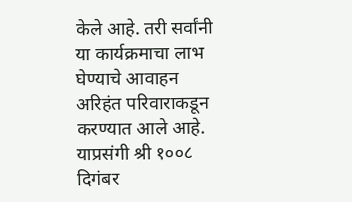केले आहे. तरी सर्वांनी या कार्यक्रमाचा लाभ घेण्याचे आवाहन अरिहंत परिवाराकडून करण्यात आले आहे.
याप्रसंगी श्री १००८ दिगंबर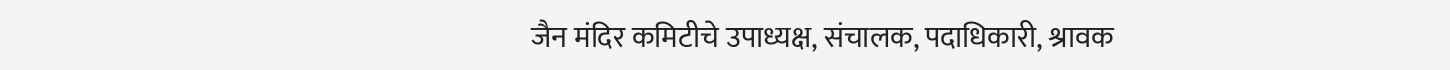जैन मंदिर कमिटीचे उपाध्यक्ष, संचालक, पदाधिकारी, श्रावक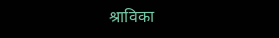श्राविका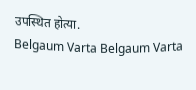उपस्थित होत्या.
Belgaum Varta Belgaum Varta